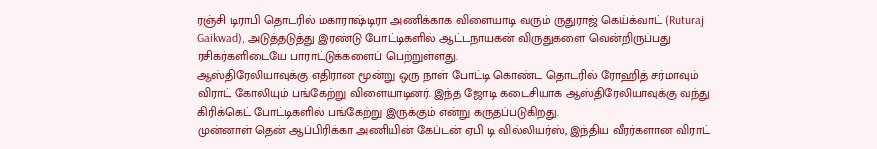ரஞ்சி டிராபி தொடரில் மகாராஷ்டிரா அணிக்காக விளையாடி வரும் ருதுராஜ் கெய்க்வாட் (Ruturaj Gaikwad), அடுத்தடுத்து இரண்டு போட்டிகளில் ஆட்டநாயகன் விருதுகளை வென்றிருப்பது ரசிகர்களிடையே பாராட்டுக்களைப் பெற்றுள்ளது.
ஆஸ்திரேலியாவுக்கு எதிரான மூன்று ஒரு நாள் போட்டி கொண்ட தொடரில் ரோஹித் சர்மாவும் விராட் கோலியும் பங்கேற்று விளையாடினர். இந்த ஜோடி கடைசியாக ஆஸ்திரேலியாவுக்கு வந்து கிரிக்கெட் போட்டிகளில் பங்கேற்று இருக்கும் என்று கருதப்படுகிறது.
முன்னாள் தென் ஆப்பிரிக்கா அணியின் கேப்டன் ஏபி டி வில்லியர்ஸ், இந்திய வீரர்களான விராட்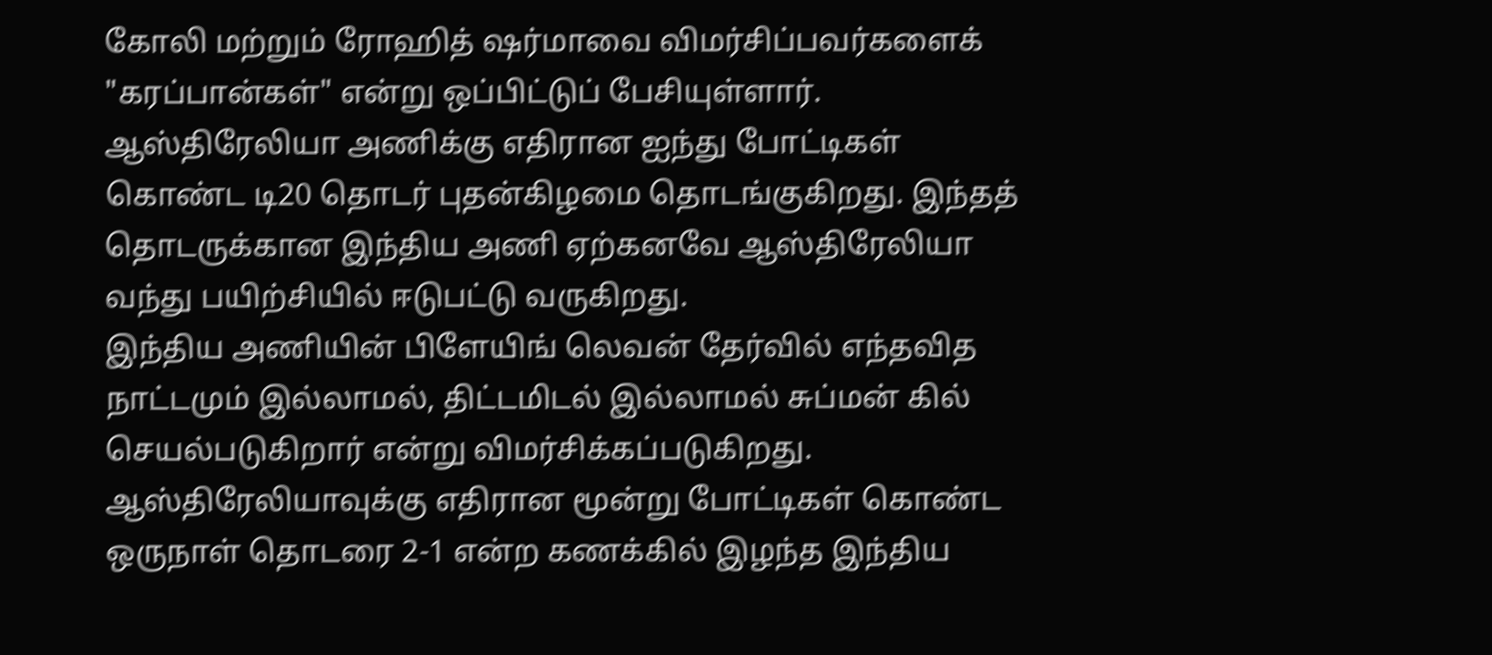கோலி மற்றும் ரோஹித் ஷர்மாவை விமர்சிப்பவர்களைக் "கரப்பான்கள்" என்று ஒப்பிட்டுப் பேசியுள்ளார்.
ஆஸ்திரேலியா அணிக்கு எதிரான ஐந்து போட்டிகள் கொண்ட டி20 தொடர் புதன்கிழமை தொடங்குகிறது. இந்தத் தொடருக்கான இந்திய அணி ஏற்கனவே ஆஸ்திரேலியா வந்து பயிற்சியில் ஈடுபட்டு வருகிறது.
இந்திய அணியின் பிளேயிங் லெவன் தேர்வில் எந்தவித நாட்டமும் இல்லாமல், திட்டமிடல் இல்லாமல் சுப்மன் கில் செயல்படுகிறார் என்று விமர்சிக்கப்படுகிறது.
ஆஸ்திரேலியாவுக்கு எதிரான மூன்று போட்டிகள் கொண்ட ஒருநாள் தொடரை 2-1 என்ற கணக்கில் இழந்த இந்திய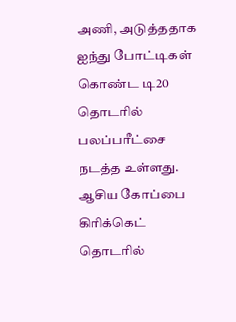அணி, அடுத்ததாக ஐந்து போட்டிகள் கொண்ட டி20 தொடரில் பலப்பரீட்சை நடத்த உள்ளது.
ஆசிய கோப்பை கிரிக்கெட் தொடரில்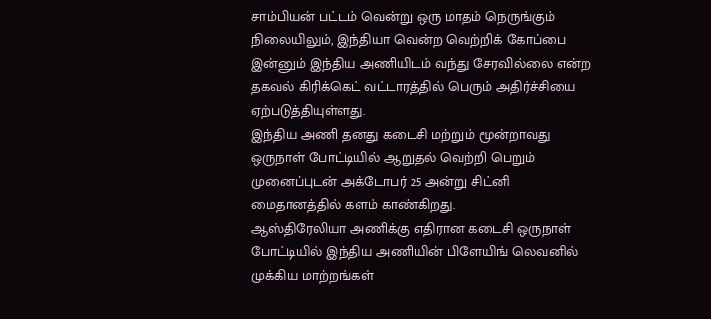சாம்பியன் பட்டம் வென்று ஒரு மாதம் நெருங்கும் நிலையிலும், இந்தியா வென்ற வெற்றிக் கோப்பை இன்னும் இந்திய அணியிடம் வந்து சேரவில்லை என்ற தகவல் கிரிக்கெட் வட்டாரத்தில் பெரும் அதிர்ச்சியை ஏற்படுத்தியுள்ளது.
இந்திய அணி தனது கடைசி மற்றும் மூன்றாவது ஒருநாள் போட்டியில் ஆறுதல் வெற்றி பெறும் முனைப்புடன் அக்டோபர் 25 அன்று சிட்னி மைதானத்தில் களம் காண்கிறது.
ஆஸ்திரேலியா அணிக்கு எதிரான கடைசி ஒருநாள் போட்டியில் இந்திய அணியின் பிளேயிங் லெவனில் முக்கிய மாற்றங்கள்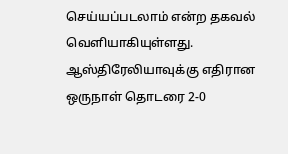செய்யப்படலாம் என்ற தகவல் வெளியாகியுள்ளது.
ஆஸ்திரேலியாவுக்கு எதிரான ஒருநாள் தொடரை 2-0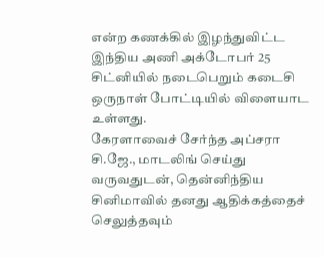என்ற கணக்கில் இழந்துவிட்ட இந்திய அணி அக்டோபர் 25 சிட்னியில் நடைபெறும் கடைசி ஒருநாள் போட்டியில் விளையாட உள்ளது.
கேரளாவைச் சேர்ந்த அப்சரா சி.ஜே., மாடலிங் செய்து வருவதுடன், தென்னிந்திய சினிமாவில் தனது ஆதிக்கத்தைச் செலுத்தவும்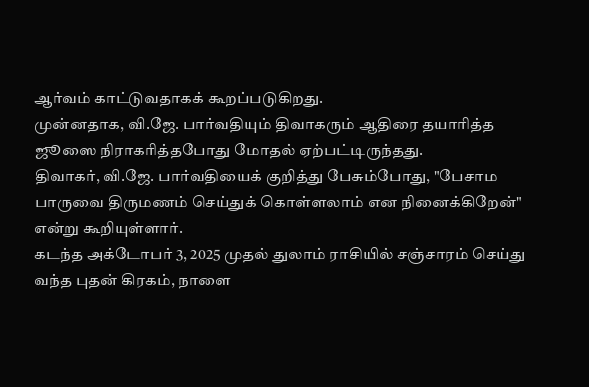ஆர்வம் காட்டுவதாகக் கூறப்படுகிறது.
முன்னதாக, வி.ஜே. பார்வதியும் திவாகரும் ஆதிரை தயாரித்த ஜூஸை நிராகரித்தபோது மோதல் ஏற்பட்டிருந்தது.
திவாகர், வி.ஜே. பார்வதியைக் குறித்து பேசும்போது, "பேசாம பாருவை திருமணம் செய்துக் கொள்ளலாம் என நினைக்கிறேன்" என்று கூறியுள்ளார்.
கடந்த அக்டோபர் 3, 2025 முதல் துலாம் ராசியில் சஞ்சாரம் செய்து வந்த புதன் கிரகம், நாளை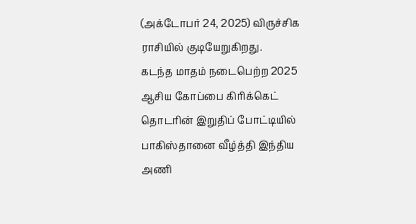(அக்டோபர் 24, 2025) விருச்சிக ராசியில் குடியேறுகிறது.
கடந்த மாதம் நடைபெற்ற 2025 ஆசிய கோப்பை கிரிக்கெட் தொடரின் இறுதிப் போட்டியில் பாகிஸ்தானை வீழ்த்தி இந்திய அணி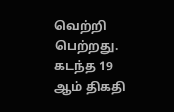வெற்றி பெற்றது.
கடந்த 19 ஆம் திகதி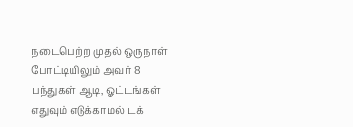நடைபெற்ற முதல் ஒருநாள் போட்டியிலும் அவர் 8 பந்துகள் ஆடி, ஓட்டங்கள் எதுவும் எடுக்காமல் டக்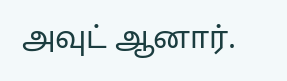அவுட் ஆனார்.